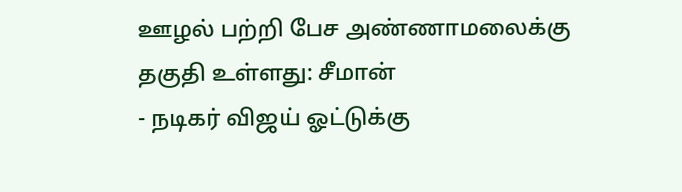ஊழல் பற்றி பேச அண்ணாமலைக்கு தகுதி உள்ளது: சீமான்
- நடிகர் விஜய் ஓட்டுக்கு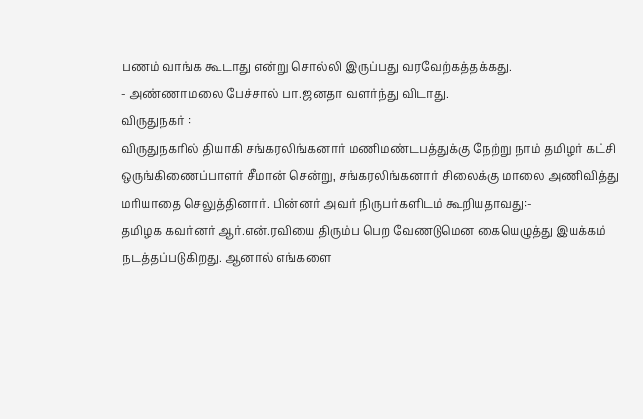பணம் வாங்க கூடாது என்று சொல்லி இருப்பது வரவேற்கத்தக்கது.
- அண்ணாமலை பேச்சால் பா.ஜனதா வளர்ந்து விடாது.
விருதுநகர் :
விருதுநகரில் தியாகி சங்கரலிங்கனார் மணிமண்டபத்துக்கு நேற்று நாம் தமிழர் கட்சி ஒருங்கிணைப்பாளர் சீமான் சென்று, சங்கரலிங்கனார் சிலைக்கு மாலை அணிவித்து மரியாதை செலுத்தினார். பின்னர் அவர் நிருபர்களிடம் கூறியதாவது:-
தமிழக கவர்னர் ஆர்.என்.ரவியை திரும்ப பெற வேணடுமென கையெழுத்து இயக்கம் நடத்தப்படுகிறது. ஆனால் எங்களை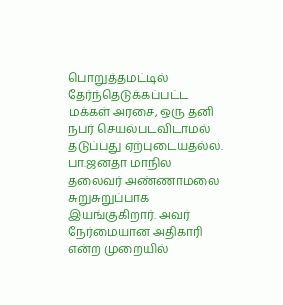பொறுத்தமட்டில் தேர்ந்தெடுக்கப்பட்ட மக்கள் அரசை, ஒரு தனி நபர் செயல்படவிடாமல் தடுப்பது ஏற்புடையதல்ல.
பா.ஜனதா மாநில தலைவர் அண்ணாமலை சுறுசுறுப்பாக இயங்குகிறார். அவர் நேர்மையான அதிகாரி என்ற முறையில்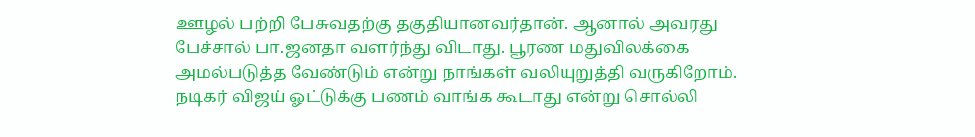ஊழல் பற்றி பேசுவதற்கு தகுதியானவர்தான். ஆனால் அவரது பேச்சால் பா.ஜனதா வளர்ந்து விடாது. பூரண மதுவிலக்கை அமல்படுத்த வேண்டும் என்று நாங்கள் வலியுறுத்தி வருகிறோம்.
நடிகர் விஜய் ஓட்டுக்கு பணம் வாங்க கூடாது என்று சொல்லி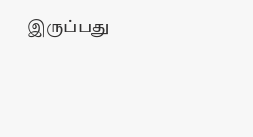இருப்பது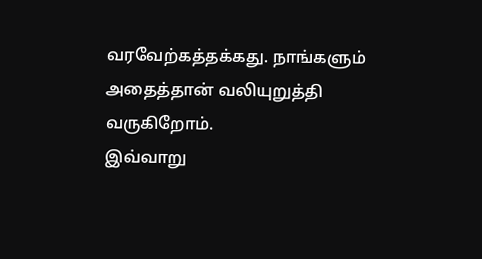வரவேற்கத்தக்கது. நாங்களும் அதைத்தான் வலியுறுத்தி வருகிறோம்.
இவ்வாறு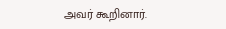அவர் கூறினார்.